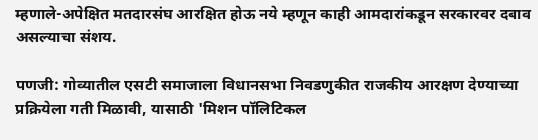म्हणाले-अपेक्षित मतदारसंघ आरक्षित होऊ नये म्हणून काही आमदारांकडून सरकारवर दबाव असल्याचा संशय.

पणजी: गोव्यातील एसटी समाजाला विधानसभा निवडणुकीत राजकीय आरक्षण देण्याच्या प्रक्रियेला गती मिळावी, यासाठी 'मिशन पॉलिटिकल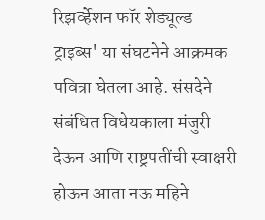रिझर्व्हेशन फॉर शेड्यूल्ड ट्राइब्स' या संघटनेने आक्रमक पवित्रा घेतला आहे. संसदेने संबंधित विधेयकाला मंजुरी देऊन आणि राष्ट्रपतींची स्वाक्षरी होऊन आता नऊ महिने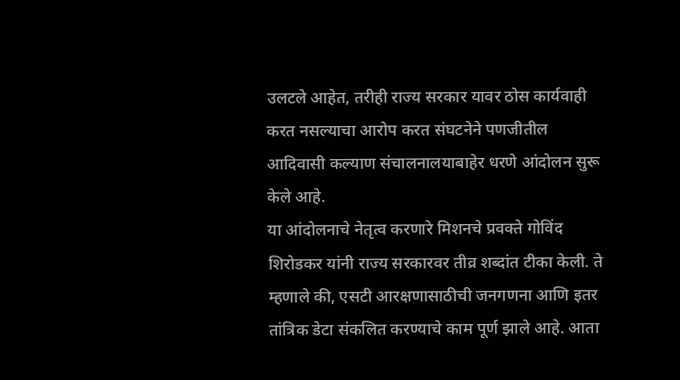उलटले आहेत, तरीही राज्य सरकार यावर ठोस कार्यवाही करत नसल्याचा आरोप करत संघटनेने पणजीतील आदिवासी कल्याण संचालनालयाबाहेर धरणे आंदोलन सुरू केले आहे.
या आंदोलनाचे नेतृत्व करणारे मिशनचे प्रवक्ते गोविंद शिरोडकर यांनी राज्य सरकारवर तीव्र शब्दांत टीका केली. ते म्हणाले की, एसटी आरक्षणासाठीची जनगणना आणि इतर तांत्रिक डेटा संकलित करण्याचे काम पूर्ण झाले आहे. आता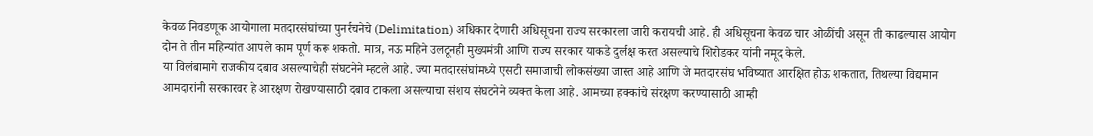केवळ निवडणूक आयोगाला मतदारसंघांच्या पुनर्रचनेचे (Delimitation) अधिकार देणारी अधिसूचना राज्य सरकारला जारी करायची आहे. ही अधिसूचना केवळ चार ओळींची असून ती काढल्यास आयोग दोन ते तीन महिन्यांत आपले काम पूर्ण करू शकतो. मात्र, नऊ महिने उलटूनही मुख्यमंत्री आणि राज्य सरकार याकडे दुर्लक्ष करत असल्याचे शिरोडकर यांनी नमूद केले.
या विलंबामागे राजकीय दबाव असल्याचेही संघटनेने म्हटले आहे. ज्या मतदारसंघांमध्ये एसटी समाजाची लोकसंख्या जास्त आहे आणि जे मतदारसंघ भविष्यात आरक्षित होऊ शकतात, तिथल्या विद्यमान आमदारांनी सरकारवर हे आरक्षण रोखण्यासाठी दबाव टाकला असल्याचा संशय संघटनेने व्यक्त केला आहे. आमच्या हक्कांचे संरक्षण करण्यासाठी आम्ही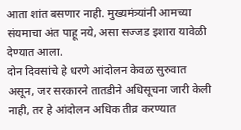आता शांत बसणार नाही. मुख्यमंत्र्यांनी आमच्या संयमाचा अंत पाहू नये, असा सज्जड इशारा यावेळी देण्यात आला.
दोन दिवसांचे हे धरणे आंदोलन केवळ सुरुवात असून, जर सरकारने तातडीने अधिसूचना जारी केली नाही, तर हे आंदोलन अधिक तीव्र करण्यात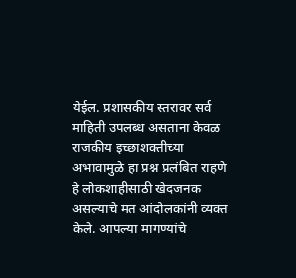येईल. प्रशासकीय स्तरावर सर्व माहिती उपलब्ध असताना केवळ राजकीय इच्छाशक्तीच्या अभावामुळे हा प्रश्न प्रलंबित राहणे हे लोकशाहीसाठी खेदजनक असल्याचे मत आंदोलकांनी व्यक्त केले. आपल्या मागण्यांचे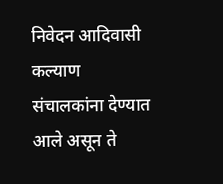निवेदन आदिवासी कल्याण संचालकांना देण्यात आले असून ते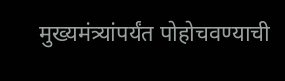मुख्यमंत्र्यांपर्यंत पोहोचवण्याची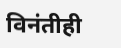विनंतीही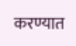करण्यात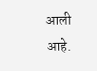आली आहे.